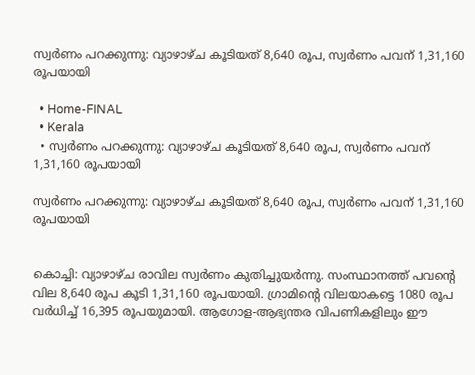സ്വർണം പറക്കുന്നു: വ്യാഴാഴ്ച കൂടിയത് 8,640 രൂപ, സ്വർണം പവന് 1,31,160 രൂപയായി

  • Home-FINAL
  • Kerala
  • സ്വർണം പറക്കുന്നു: വ്യാഴാഴ്ച കൂടിയത് 8,640 രൂപ, സ്വർണം പവന് 1,31,160 രൂപയായി

സ്വർണം പറക്കുന്നു: വ്യാഴാഴ്ച കൂടിയത് 8,640 രൂപ, സ്വർണം പവന് 1,31,160 രൂപയായി


കൊച്ചി: വ്യാഴാഴ്ച രാവില സ്വർണം കുതിച്ചുയർന്നു. സംസ്ഥാനത്ത് പവന്റെ വില 8,640 രൂപ കൂടി 1,31,160 രൂപയായി. ഗ്രാമിന്റെ വിലയാകട്ടെ 1080 രൂപ വർധിച്ച് 16,395 രൂപയുമായി. ആഗോള-ആഭ്യന്തര വിപണികളിലും ഈ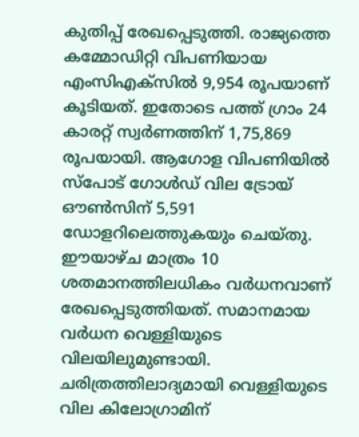കുതിപ്പ്‌ രേഖപ്പെടുത്തി. രാജ്യത്തെ കമ്മോഡിറ്റി വിപണിയായ എംസിഎക്‌സിൽ 9,954 രൂപയാണ് കൂടിയത്. ഇതോടെ പത്ത് ഗ്രാം 24 കാരറ്റ് സ്വർണത്തിന് 1,75,869 രൂപയായി. ആഗോള വിപണിയിൽ സ്‌പോട് ഗോൾഡ് വില ട്രോയ് ഔൺസിന് 5,591 ഡോളറിലെത്തുകയും ചെയ്തു. ഈയാഴ്ച മാത്രം 10 ശതമാനത്തിലധികം വർധനവാണ് രേഖപ്പെടുത്തിയത്. സമാനമായ വർധന വെള്ളിയുടെ വിലയിലുമുണ്ടായി. ചരിത്രത്തിലാദ്യമായി വെള്ളിയുടെ വില കിലോഗ്രാമിന്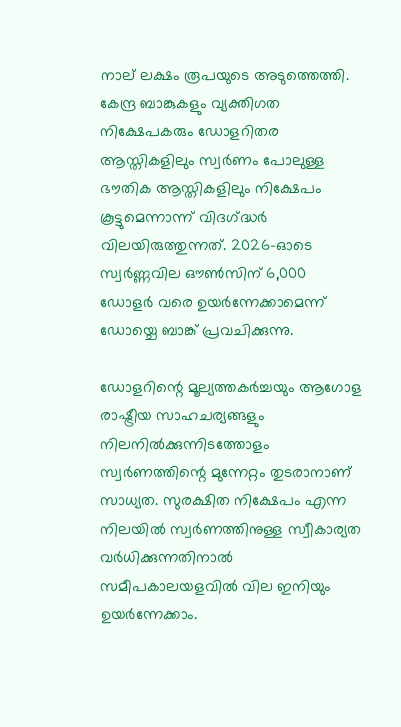നാല് ലക്ഷം രൂപയുടെ അടുത്തെത്തി. കേന്ദ്ര ബാങ്കുകളും വ്യക്തിഗത നിക്ഷേപകരും ഡോളറിതര ആസ്തികളിലും സ്വർണം പോലുള്ള ഭൗതിക ആസ്തികളിലും നിക്ഷേപം കൂട്ടുമെന്നാന്ന്‌ വിദഗ്‌ദ്ധർ വിലയിരുത്തുന്നത്‌. 2026-ഓടെ സ്വർണ്ണവില ഔൺസിന് 6,000 ഡോളർ വരെ ഉയർന്നേക്കാമെന്ന് ഡോയ്ചെ ബാങ്ക് പ്രവചിക്കുന്നു.

ഡോളറിന്റെ മൂല്യത്തകർച്ചയും ആഗോള രാഷ്ട്രീയ സാഹചര്യങ്ങളും നിലനിൽക്കുന്നിടത്തോളം സ്വർണത്തിന്റെ മുന്നേറ്റം തുടരാനാണ് സാധ്യത. സുരക്ഷിത നിക്ഷേപം എന്ന നിലയിൽ സ്വർണത്തിനുള്ള സ്വീകാര്യത വർധിക്കുന്നതിനാൽ സമീപകാലയളവിൽ വില ഇനിയും ഉയർന്നേക്കാം.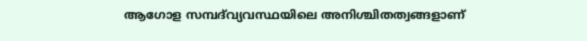ആഗോള സമ്പദ്‍വ്യവസ്ഥയിലെ അനിശ്ചിതത്വങ്ങളാണ്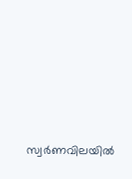സ്വർണവിലയിൽ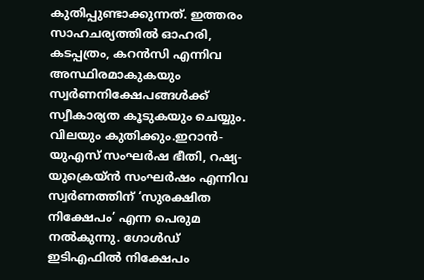കുതിപ്പുണ്ടാക്കുന്നത്. ഇത്തരം സാഹചര്യത്തിൽ ഓഹരി, കടപ്പത്രം, കറൻസി എന്നിവ അസ്ഥിരമാകുകയും സ്വർണനിക്ഷേപങ്ങൾക്ക് സ്വീകാര്യത കൂടുകയും ചെയ്യും. വിലയും കുതിക്കും.ഇറാൻ-യുഎസ് സംഘർഷ ഭീതി, റഷ്യ-യുക്രെയ്ൻ സംഘർഷം എന്നിവ സ്വർണത്തിന് ‘സുരക്ഷിത നിക്ഷേപം’ എന്ന പെരുമ നൽകുന്നു. ഗോൾഡ് ഇടിഎഫിൽ നിക്ഷേപം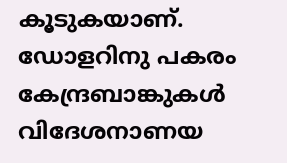കൂടുകയാണ്. ഡോളറിനു പകരം കേന്ദ്രബാങ്കുകൾ വിദേശനാണയ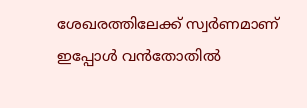ശേഖരത്തിലേക്ക് സ്വർണമാണ് ഇപ്പോൾ വൻതോതിൽ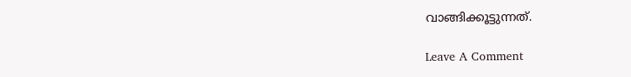വാങ്ങിക്കൂട്ടുന്നത്.

Leave A Comment